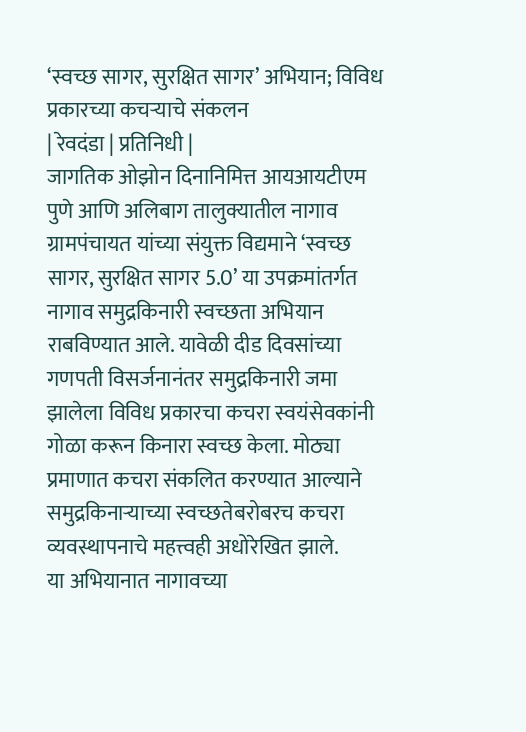‘स्वच्छ सागर, सुरक्षित सागर’ अभियान; विविध प्रकारच्या कचऱ्याचे संकलन
| रेवदंडा | प्रतिनिधी |
जागतिक ओझोन दिनानिमित्त आयआयटीएम पुणे आणि अलिबाग तालुक्यातील नागाव ग्रामपंचायत यांच्या संयुक्त विद्यमाने ‘स्वच्छ सागर, सुरक्षित सागर 5.0’ या उपक्रमांतर्गत नागाव समुद्रकिनारी स्वच्छता अभियान राबविण्यात आले. यावेळी दीड दिवसांच्या गणपती विसर्जनानंतर समुद्रकिनारी जमा झालेला विविध प्रकारचा कचरा स्वयंसेवकांनी गोळा करून किनारा स्वच्छ केला. मोठ्या प्रमाणात कचरा संकलित करण्यात आल्याने समुद्रकिनाऱ्याच्या स्वच्छतेबरोबरच कचरा व्यवस्थापनाचे महत्त्वही अधोरेखित झाले.
या अभियानात नागावच्या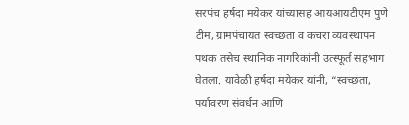सरपंच हर्षदा मयेकर यांच्यासह आयआयटीएम पुणे टीम, ग्रामपंचायत स्वच्छता व कचरा व्यवस्थापन पथक तसेच स्थानिक नागरिकांनी उत्स्फूर्त सहभाग घेतला. यावेळी हर्षदा मयेकर यांनी, “स्वच्छता, पर्यावरण संवर्धन आणि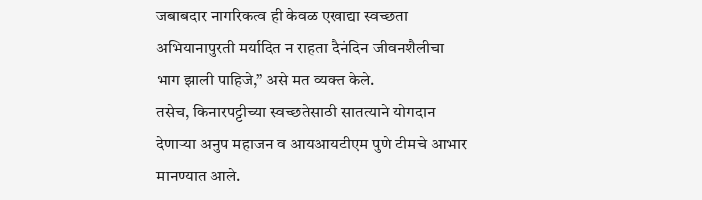जबाबदार नागरिकत्व ही केवळ एखाद्या स्वच्छता अभियानापुरती मर्यादित न राहता दैनंदिन जीवनशैलीचा भाग झाली पाहिजे,” असे मत व्यक्त केले.
तसेच, किनारपट्टीच्या स्वच्छतेसाठी सातत्याने योगदान देणाऱ्या अनुप महाजन व आयआयटीएम पुणे टीमचे आभार मानण्यात आले.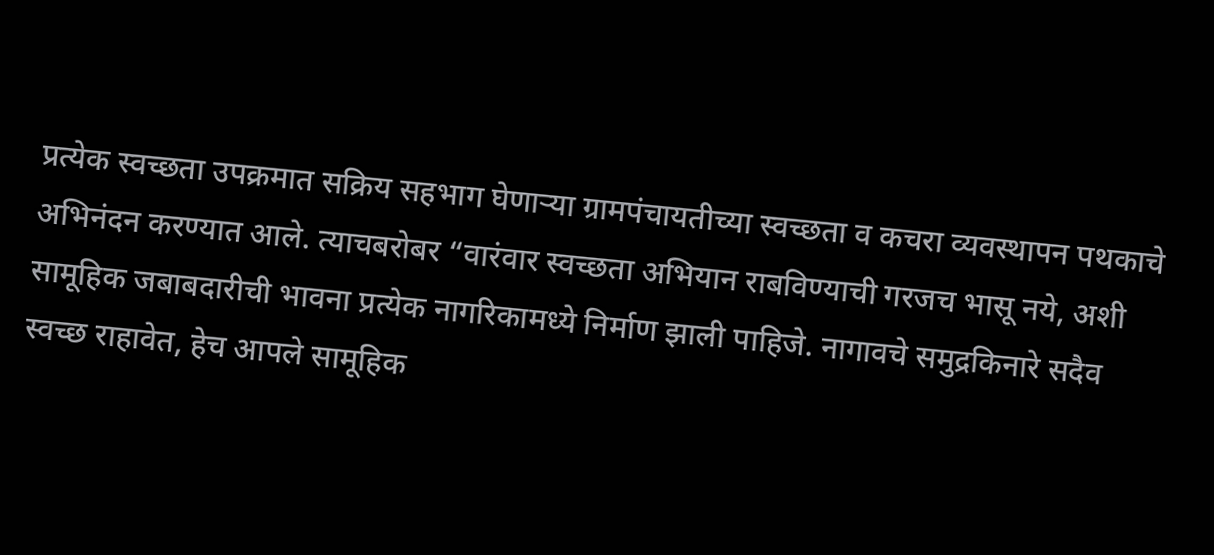प्रत्येक स्वच्छता उपक्रमात सक्रिय सहभाग घेणाऱ्या ग्रामपंचायतीच्या स्वच्छता व कचरा व्यवस्थापन पथकाचे अभिनंदन करण्यात आले. त्याचबरोबर “वारंवार स्वच्छता अभियान राबविण्याची गरजच भासू नये, अशी सामूहिक जबाबदारीची भावना प्रत्येक नागरिकामध्ये निर्माण झाली पाहिजे. नागावचे समुद्रकिनारे सदैव स्वच्छ राहावेत, हेच आपले सामूहिक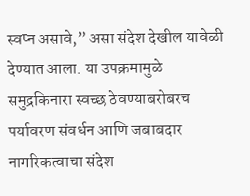स्वप्न असावे,” असा संदेश देखील यावेळी देण्यात आला. या उपक्रमामुळे समुद्रकिनारा स्वच्छ ठेवण्याबरोबरच पर्यावरण संवर्धन आणि जबाबदार नागरिकत्वाचा संदेश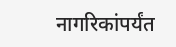नागरिकांपर्यंत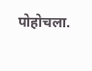पोहोचला.